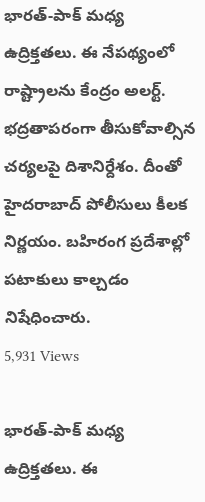భారత్-పాక్ మధ్య ఉద్రిక్తతలు. ఈ నేపథ్యంలో రాష్ట్రాలను కేంద్రం అలర్ట్. భద్రతాపరంగా తీసుకోవాల్సిన చర్యలపై దిశానిర్దేశం. దీంతో హైదరాబాద్ పోలీసులు కీలక నిర్ణయం. బహిరంగ ప్రదేశాల్లో పటాకులు కాల్చడం నిషేధించారు.
5,931 Views

భారత్-పాక్ మధ్య ఉద్రిక్తతలు. ఈ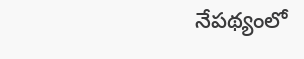నేపథ్యంలో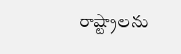రాష్ట్రాలను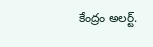కేంద్రం అలర్ట్.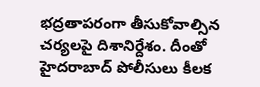భద్రతాపరంగా తీసుకోవాల్సిన చర్యలపై దిశానిర్దేశం. దీంతో హైదరాబాద్ పోలీసులు కీలక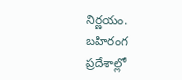నిర్ణయం. బహిరంగ ప్రదేశాల్లో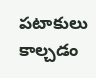పటాకులు కాల్చడం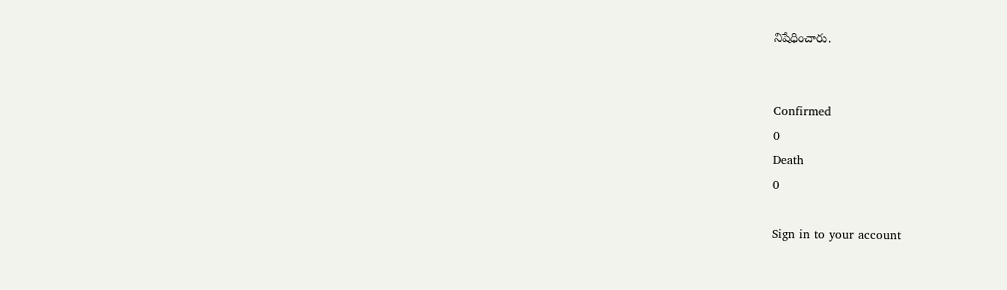నిషేధించారు.


Confirmed
0
Death
0

Sign in to your account